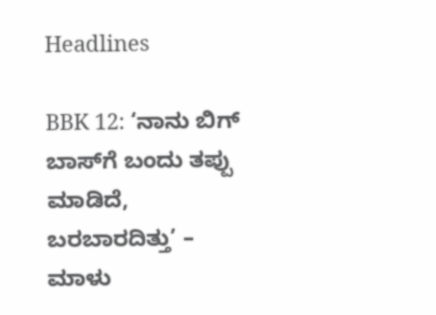Headlines

BBK 12: ‘ನಾನು ಬಿಗ್‌ ಬಾಸ್‌ಗೆ ಬಂದು ತಪ್ಪು ಮಾಡಿದೆ, ಬರಬಾರದಿತ್ತು’ – ಮಾಳು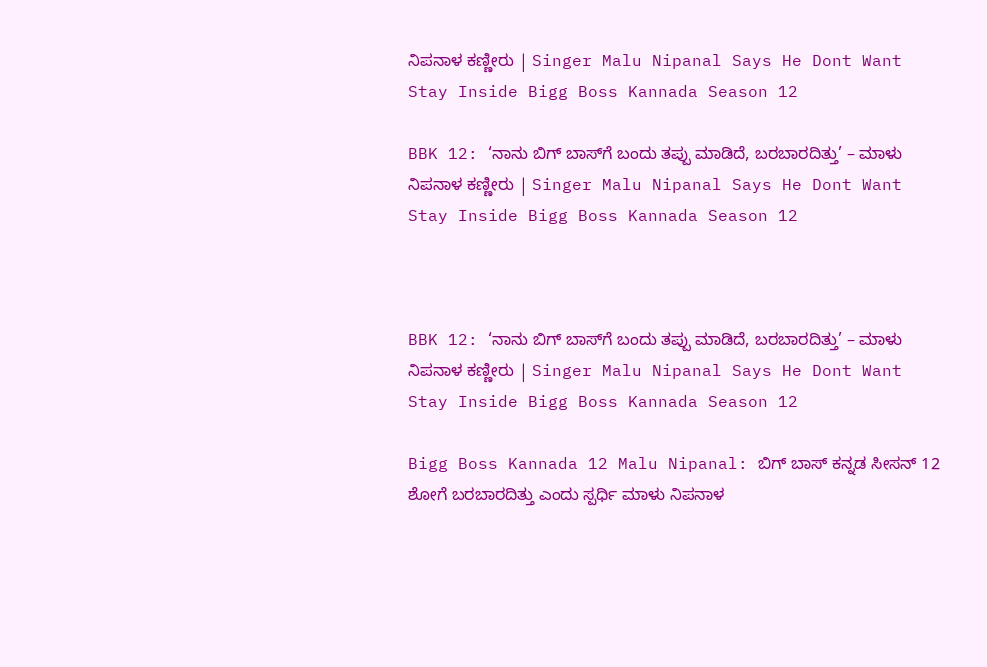ನಿಪನಾಳ ಕಣ್ಣೀರು | Singer Malu Nipanal Says He Dont Want Stay Inside Bigg Boss Kannada Season 12

BBK 12: ‘ನಾನು ಬಿಗ್‌ ಬಾಸ್‌ಗೆ ಬಂದು ತಪ್ಪು ಮಾಡಿದೆ, ಬರಬಾರದಿತ್ತು’ – ಮಾಳು ನಿಪನಾಳ ಕಣ್ಣೀರು | Singer Malu Nipanal Says He Dont Want Stay Inside Bigg Boss Kannada Season 12



BBK 12: ‘ನಾನು ಬಿಗ್‌ ಬಾಸ್‌ಗೆ ಬಂದು ತಪ್ಪು ಮಾಡಿದೆ, ಬರಬಾರದಿತ್ತು’ – ಮಾಳು ನಿಪನಾಳ ಕಣ್ಣೀರು | Singer Malu Nipanal Says He Dont Want Stay Inside Bigg Boss Kannada Season 12

Bigg Boss Kannada 12 Malu Nipanal: ಬಿಗ್‌ ಬಾಸ್‌ ಕನ್ನಡ ಸೀಸನ್‌ 12 ಶೋಗೆ ಬರಬಾರದಿತ್ತು ಎಂದು ಸ್ಪರ್ಧಿ ಮಾಳು ನಿಪನಾಳ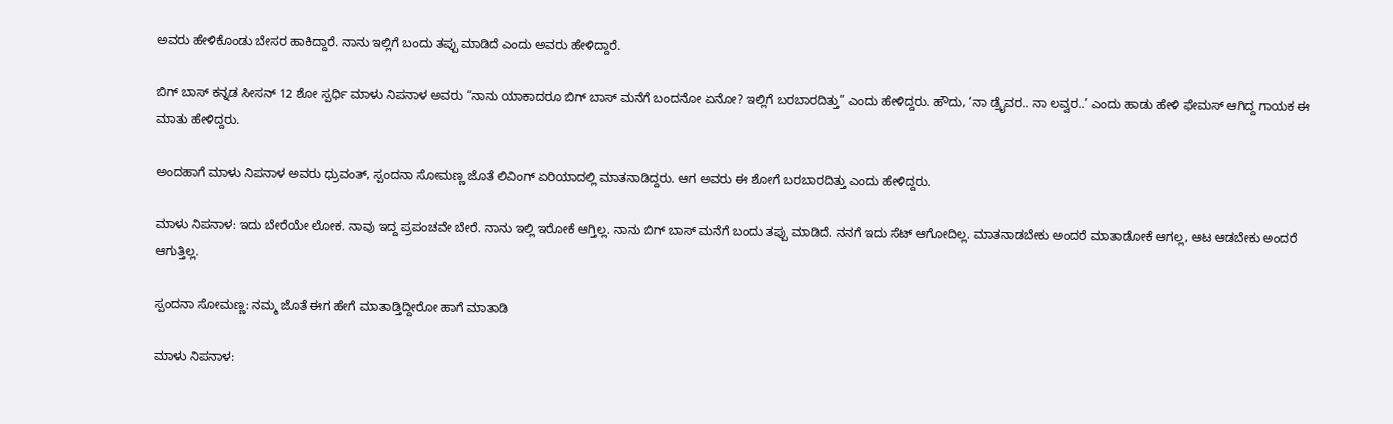ಅವರು ಹೇಳಿಕೊಂಡು ಬೇಸರ ಹಾಕಿದ್ದಾರೆ. ನಾನು ಇಲ್ಲಿಗೆ ಬಂದು ತಪ್ಪು ಮಾಡಿದೆ ಎಂದು ಅವರು ಹೇಳಿದ್ದಾರೆ.

ಬಿಗ್‌ ಬಾಸ್‌ ಕನ್ನಡ ಸೀಸನ್‌ 12 ಶೋ ಸ್ಪರ್ಧಿ ಮಾಳು ನಿಪನಾಳ ಅವರು “ನಾನು ಯಾಕಾದರೂ ಬಿಗ್‌ ಬಾಸ್‌ ಮನೆಗೆ ಬಂದನೋ ಏನೋ? ಇಲ್ಲಿಗೆ ಬರಬಾರದಿತ್ತು” ಎಂದು ಹೇಳಿದ್ದರು. ಹೌದು, ‘ನಾ ಡ್ರೈವರ.. ನಾ ಲವ್ವರ..’ ಎಂದು ಹಾಡು ಹೇಳಿ ಫೇಮಸ್‌ ಆಗಿದ್ದ ಗಾಯಕ ಈ ಮಾತು ಹೇಳಿದ್ದರು.

ಅಂದಹಾಗೆ ಮಾಳು ನಿಪನಾಳ ಅವರು ಧ್ರುವಂತ್‌, ಸ್ಪಂದನಾ ಸೋಮಣ್ಣ ಜೊತೆ ಲಿವಿಂಗ್‌ ಏರಿಯಾದಲ್ಲಿ ಮಾತನಾಡಿದ್ದರು. ಆಗ ಅವರು ಈ ಶೋಗೆ ಬರಬಾರದಿತ್ತು ಎಂದು ಹೇಳಿದ್ದರು.

ಮಾಳು ನಿಪನಾಳ: ಇದು ಬೇರೆಯೇ ಲೋಕ. ನಾವು ಇದ್ದ ಪ್ರಪಂಚವೇ ಬೇರೆ. ನಾನು ಇಲ್ಲಿ ಇರೋಕೆ ಆಗ್ತಿಲ್ಲ. ನಾನು ಬಿಗ್‌ ಬಾಸ್‌ ಮನೆಗೆ ಬಂದು ತಪ್ಪು ಮಾಡಿದೆ. ನನಗೆ ಇದು ಸೆಟ್‌ ಆಗೋದಿಲ್ಲ. ಮಾತನಾಡಬೇಕು ಅಂದರೆ ಮಾತಾಡೋಕೆ ಆಗಲ್ಲ, ಆಟ ಆಡಬೇಕು ಅಂದರೆ ಆಗುತ್ತಿಲ್ಲ.

ಸ್ಪಂದನಾ ಸೋಮಣ್ಣ: ನಮ್ಮ ಜೊತೆ ಈಗ ಹೇಗೆ ಮಾತಾಡ್ತಿದ್ದೀರೋ ಹಾಗೆ ಮಾತಾಡಿ

ಮಾಳು ನಿಪನಾಳ: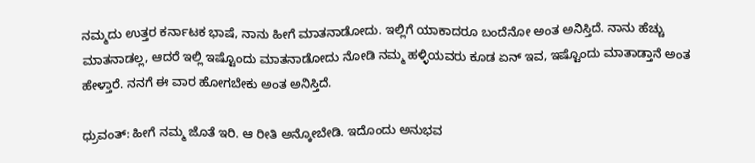ನಮ್ಮದು ಉತ್ತರ ಕರ್ನಾಟಕ ಭಾಷೆ, ನಾನು ಹೀಗೆ ಮಾತನಾಡೋದು. ಇಲ್ಲಿಗೆ ಯಾಕಾದರೂ ಬಂದೆನೋ ಅಂತ ಅನಿಸ್ತಿದೆ. ನಾನು ಹೆಚ್ಚು ಮಾತನಾಡಲ್ಲ, ಆದರೆ ಇಲ್ಲಿ ಇಷ್ಟೊಂದು ಮಾತನಾಡೋದು ನೋಡಿ ನಮ್ಮ ಹಳ್ಳಿಯವರು ಕೂಡ ಏನ್‌ ಇವ, ಇಷ್ಟೊಂದು ಮಾತಾಡ್ತಾನೆ ಅಂತ ಹೇಳ್ತಾರೆ. ನನಗೆ ಈ ವಾರ ಹೋಗಬೇಕು ಅಂತ ಅನಿಸ್ತಿದೆ.

ಧ್ರುವಂತ್: ಹೀಗೆ ನಮ್ಮ ಜೊತೆ ಇರಿ. ಆ ರೀತಿ ಅನ್ಕೋಬೇಡಿ. ಇದೊಂದು ಅನುಭವ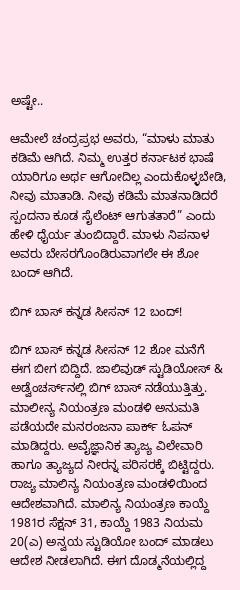ಅಷ್ಟೇ..

ಆಮೇಲೆ ಚಂದ್ರಪ್ರಭ ಅವರು, “ಮಾಳು ಮಾತು ಕಡಿಮೆ ಆಗಿದೆ. ನಿಮ್ಮ ಉತ್ತರ ಕರ್ನಾಟಕ ಭಾಷೆ ಯಾರಿಗೂ ಅರ್ಥ ಆಗೋದಿಲ್ಲ ಎಂದುಕೊಳ್ಳಬೇಡಿ, ನೀವು ಮಾತಾಡಿ. ನೀವು ಕಡಿಮೆ ಮಾತನಾಡಿದರೆ ಸ್ಪಂದನಾ ಕೂಡ ಸೈಲೆಂಟ್‌ ಆಗುತತಾರೆ” ಎಂದು ಹೇಳಿ ಧೈರ್ಯ ತುಂಬಿದ್ದಾರೆ. ಮಾಳು ನಿಪನಾಳ ಅವರು ಬೇಸರಗೊಂಡಿರುವಾಗಲೇ ಈ ಶೋ ಬಂದ್‌ ಆಗಿದೆ.

ಬಿಗ್‌ ಬಾಸ್‌ ಕನ್ನಡ ಸೀಸನ್‌ 12 ಬಂದ್!

ಬಿಗ್‌ ಬಾಸ್‌ ಕನ್ನಡ ಸೀಸನ್‌ 12 ಶೋ ಮನೆಗೆ ಈಗ ಬೀಗ ಬಿದ್ದಿದೆ. ಜಾಲಿವುಡ್ ಸ್ಟುಡಿಯೋಸ್ & ಅಡ್ವೆಂಚರ್ಸ್‌ನಲ್ಲಿ ಬಿಗ್ ಬಾಸ್ ನಡೆಯುತ್ತಿತ್ತು. ಮಾಲೀನ್ಯ ನಿಯಂತ್ರಣ ಮಂಡಳಿ ಅನುಮತಿ ಪಡೆಯದೇ ಮನರಂಜನಾ ಪಾರ್ಕ್ ಓಪನ್ ಮಾಡಿದ್ದರು. ಅವೈಜ್ಞಾನಿಕ ತ್ಯಾಜ್ಯ ವಿಲೇವಾರಿ ಹಾಗೂ ತ್ಯಾಜ್ಯದ ನೀರನ್ನ ಪರಿಸರಕ್ಕೆ ಬಿಟ್ಟಿದ್ದರು. ರಾಜ್ಯ ಮಾಲಿನ್ಯ ನಿಯಂತ್ರಣ ಮಂಡಳಿಯಿಂದ ಆದೇಶವಾಗಿದೆ. ಮಾಲಿನ್ಯ ನಿಯಂತ್ರಣ ಕಾಯ್ದೆ 1981ರ ಸೆಕ್ಷನ್ 31, ಕಾಯ್ದೆ 1983 ನಿಯಮ 20(ಎ) ಅನ್ವಯ ಸ್ಟುಡಿಯೋ ಬಂದ್ ಮಾಡಲು ಆದೇಶ ನೀಡಲಾಗಿದೆ. ಈಗ ದೊಡ್ಮನೆಯಲ್ಲಿದ್ದ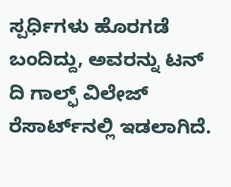ಸ್ಪರ್ಧಿಗಳು ಹೊರಗಡೆ ಬಂದಿದ್ದು, ಅವರನ್ನು ಟನ್ ದಿ ಗಾಲ್ಫ್ ವಿಲೇಜ್ ರೆಸಾರ್ಟ್‌ನಲ್ಲಿ ಇಡಲಾಗಿದೆ.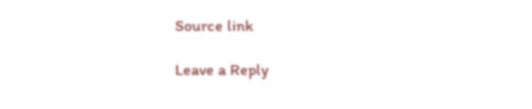Source link

Leave a Reply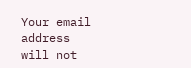Your email address will not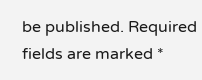be published. Required fields are marked *